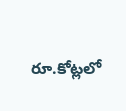రూ.కోట్లలో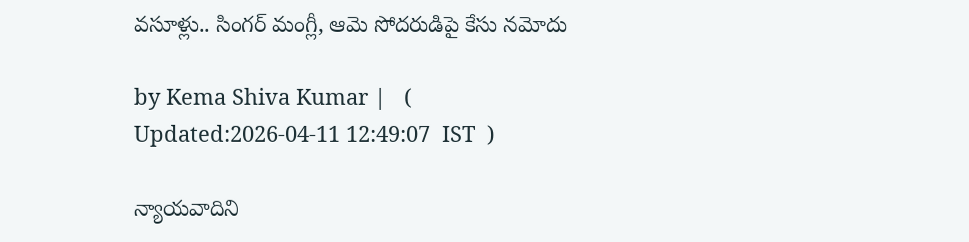వసూళ్లు.. సింగర్ మంగ్లీ, ఆమె సోదరుడిపై కేసు నమోదు

by Kema Shiva Kumar |   (  Updated:2026-04-11 12:49:07  IST  )

న్యాయవాదిని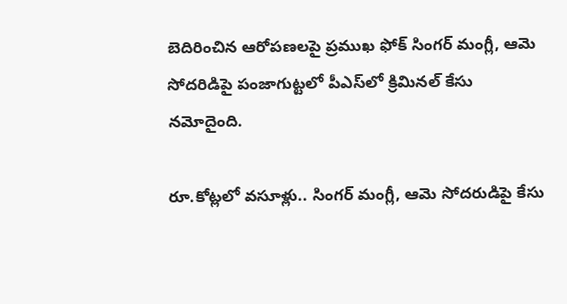బెదిరించిన ఆరోపణలపై ప్రముఖ ఫోక్ సింగర్ మంగ్లీ, ఆమె సోదరిడిపై పంజాగుట్టలో పీఎస్‌లో క్రిమినల్ కేసు నమోదైంది.

రూ.కోట్లలో వసూళ్లు.. సింగర్ మంగ్లీ, ఆమె సోదరుడిపై కేసు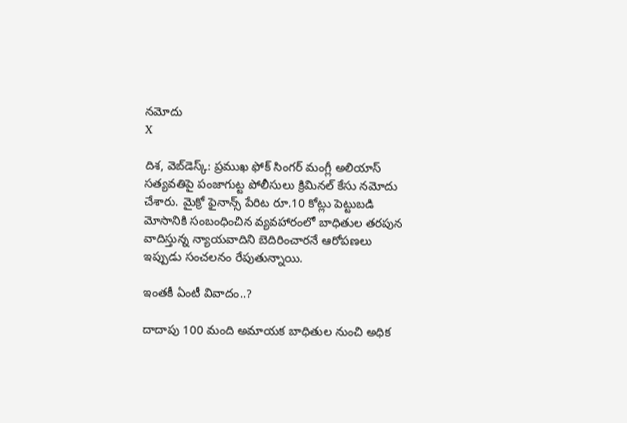నమోదు
X

దిశ, వెబ్‌డెస్క్: ప్రముఖ ఫోక్ సింగర్ మంగ్లీ అలియాస్ సత్యవతిపై పంజాగుట్ట పోలీసులు క్రిమినల్ కేసు నమోదు చేశారు. మైక్రో ఫైనాన్స్ పేరిట రూ.10 కోట్లు పెట్టుబడి మోసానికి సంబంధించిన వ్యవహారంలో బాధితుల తరపున వాదిస్తున్న న్యాయవాదిని బెదిరించారనే ఆరోపణలు ఇప్పుడు సంచలనం రేపుతున్నాయి.

ఇంతకీ ఏంటీ వివాదం..?

దాదాపు 100 మంది అమాయక బాధితుల నుంచి అధిక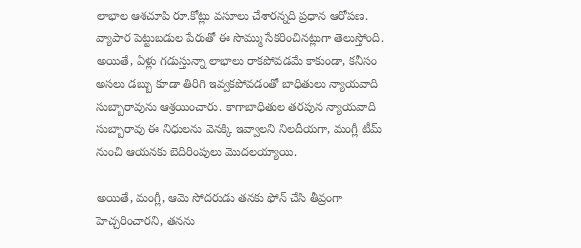లాభాల ఆశచూపి రూ.కోట్లు వసూలు చేశారన్నది ప్రధాన ఆరోపణ. వ్యాపార పెట్టుబడుల పేరుతో ఈ సొమ్ము సేకరించినట్లుగా తెలుస్తోంది. అయితే, ఏళ్లు గడుస్తున్నా లాభాలు రాకపోవడమే కాకుండా, కనీసం అసలు డబ్బు కూడా తిరిగి ఇవ్వకపోవడంతో బాధితులు న్యాయవాది సుబ్బారావును ఆశ్రయించారు. కాగాబాధితుల తరపున న్యాయవాది సుబ్బారావు ఈ నిధులను వెనక్కి ఇవ్వాలని నిలదీయగా, మంగ్లీ టీమ్ నుంచి ఆయనకు బెదిరింపులు మొదలయ్యాయి.

అయితే, మంగ్లీ, ఆమె సోదరుడు తనకు ఫోన్ చేసి తీవ్రంగా హెచ్చరించారని, తనను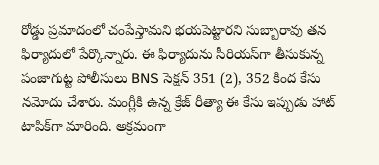రోడ్డు ప్రమాదంలో చంపేస్తామని భయపెట్టారని సుబ్బారావు తన ఫిర్యాదులో పేర్కొన్నారు. ఈ ఫిర్యాదును సీరియస్‌గా తీసుకున్న పంజాగుట్ట పోలీసులు BNS సెక్షన్ 351 (2), 352 కింద కేసు నమోదు చేశారు. మంగ్లీకి ఉన్న క్రేజ్ రీత్యా ఈ కేసు ఇప్పుడు హాట్ టాపిక్‌గా మారింది. అక్రమంగా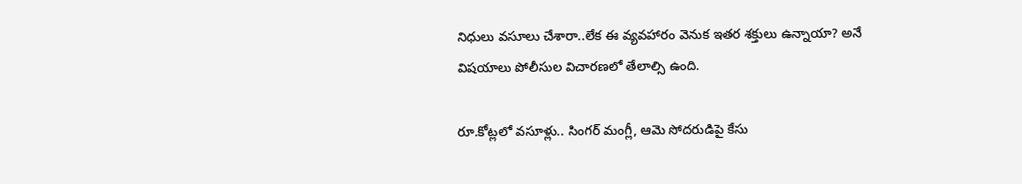నిధులు వసూలు చేశారా..లేక ఈ వ్యవహారం వెనుక ఇతర శక్తులు ఉన్నాయా? అనే విషయాలు పోలీసుల విచారణలో తేలాల్సి ఉంది.

రూ.కోట్లలో వసూళ్లు.. సింగర్ మంగ్లీ, ఆమె సోదరుడిపై కేసు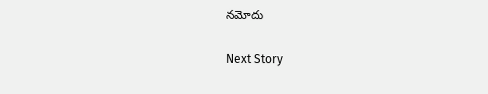నమోదు

Next Story